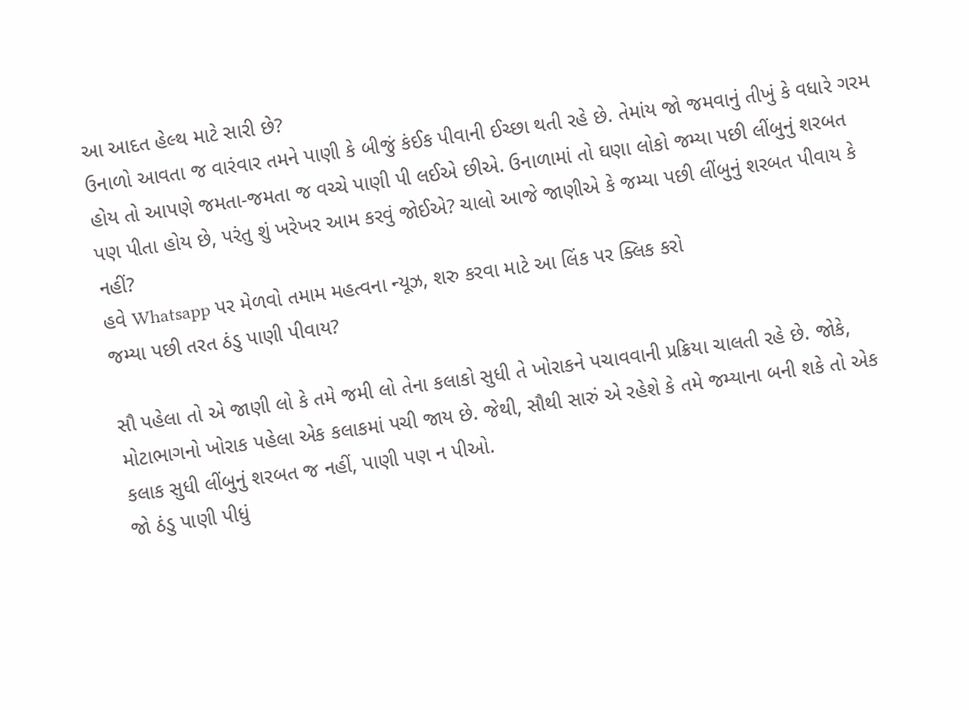આ આદત હેલ્થ માટે સારી છે?
ઉનાળો આવતા જ વારંવાર તમને પાણી કે બીજું કંઈક પીવાની ઈચ્છા થતી રહે છે. તેમાંય જો જમવાનું તીખું કે વધારે ગરમ હોય તો આપણે જમતા-જમતા જ વચ્ચે પાણી પી લઈએ છીએ. ઉનાળામાં તો ઘણા લોકો જમ્યા પછી લીંબુનું શરબત પણ પીતા હોય છે, પરંતુ શું ખરેખર આમ કરવું જોઈએ? ચાલો આજે જાણીએ કે જમ્યા પછી લીંબુનું શરબત પીવાય કે નહીં?
હવે Whatsapp પર મેળવો તમામ મહત્વના ન્યૂઝ, શરુ કરવા માટે આ લિંક પર ક્લિક કરો
જમ્યા પછી તરત ઠંડુ પાણી પીવાય?

સૌ પહેલા તો એ જાણી લો કે તમે જમી લો તેના કલાકો સુધી તે ખોરાકને પચાવવાની પ્રક્રિયા ચાલતી રહે છે. જોકે, મોટાભાગનો ખોરાક પહેલા એક કલાકમાં પચી જાય છે. જેથી, સૌથી સારું એ રહેશે કે તમે જમ્યાના બની શકે તો એક કલાક સુધી લીંબુનું શરબત જ નહીં, પાણી પણ ન પીઓ.
જો ઠંડુ પાણી પીધું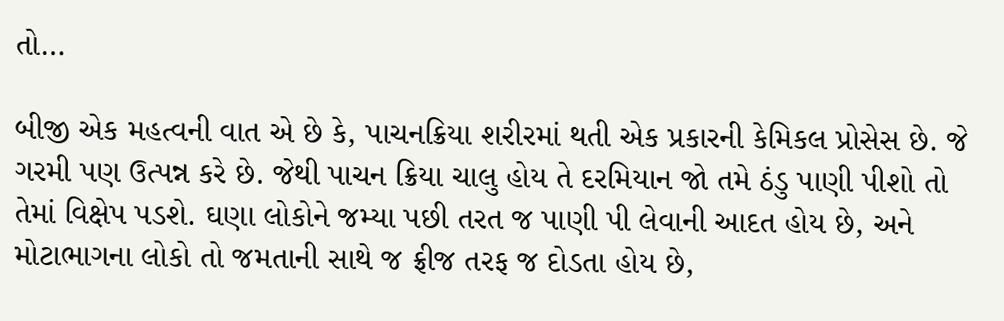તો…

બીજી એક મહત્વની વાત એ છે કે, પાચનક્રિયા શરીરમાં થતી એક પ્રકારની કેમિકલ પ્રોસેસ છે. જે ગરમી પણ ઉત્પન્ન કરે છે. જેથી પાચન ક્રિયા ચાલુ હોય તે દરમિયાન જો તમે ઠંડુ પાણી પીશો તો તેમાં વિક્ષેપ પડશે. ઘણા લોકોને જમ્યા પછી તરત જ પાણી પી લેવાની આદત હોય છે, અને મોટાભાગના લોકો તો જમતાની સાથે જ ફ્રીજ તરફ જ દોડતા હોય છે,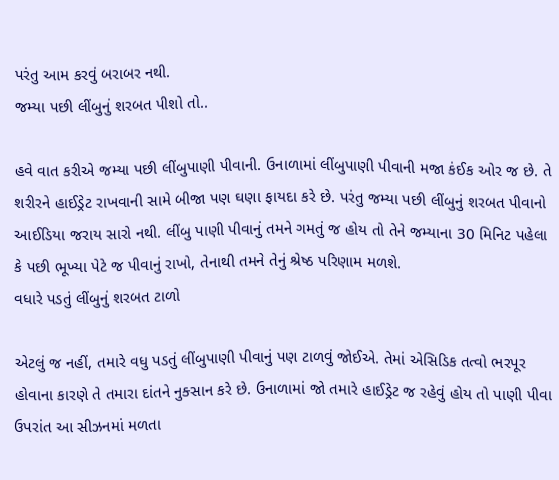પરંતુ આમ કરવું બરાબર નથી.
જમ્યા પછી લીંબુનું શરબત પીશો તો..

હવે વાત કરીએ જમ્યા પછી લીંબુપાણી પીવાની. ઉનાળામાં લીંબુપાણી પીવાની મજા કંઈક ઓર જ છે. તે શરીરને હાઈડ્રેટ રાખવાની સામે બીજા પણ ઘણા ફાયદા કરે છે. પરંતુ જમ્યા પછી લીંબુનું શરબત પીવાનો આઈડિયા જરાય સારો નથી. લીંબુ પાણી પીવાનું તમને ગમતું જ હોય તો તેને જમ્યાના 30 મિનિટ પહેલા કે પછી ભૂખ્યા પેટે જ પીવાનું રાખો, તેનાથી તમને તેનું શ્રેષ્ઠ પરિણામ મળશે.
વધારે પડતું લીંબુનું શરબત ટાળો

એટલું જ નહીં, તમારે વધુ પડતું લીંબુપાણી પીવાનું પણ ટાળવું જોઈએ. તેમાં એસિડિક તત્વો ભરપૂર હોવાના કારણે તે તમારા દાંતને નુક્સાન કરે છે. ઉનાળામાં જો તમારે હાઈડ્રેટ જ રહેવું હોય તો પાણી પીવા ઉપરાંત આ સીઝનમાં મળતા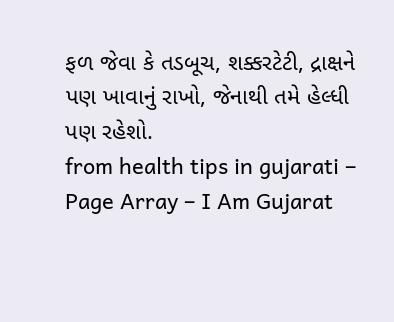ફળ જેવા કે તડબૂચ, શક્કરટેટી, દ્રાક્ષને પણ ખાવાનું રાખો, જેનાથી તમે હેલ્ધી પણ રહેશો.
from health tips in gujarati – Page Array – I Am Gujarat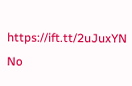https://ift.tt/2uJuxYN
No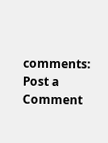comments:
Post a Comment